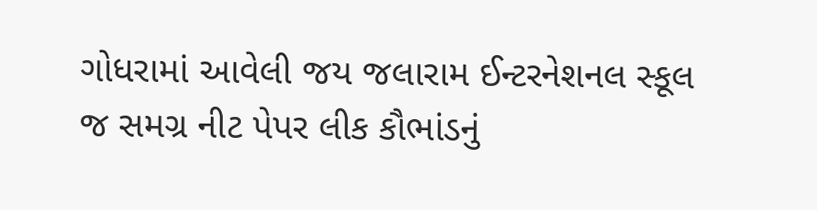ગોધરામાં આવેલી જય જલારામ ઈન્ટરનેશનલ સ્કૂલ જ સમગ્ર નીટ પેપર લીક કૌભાંડનું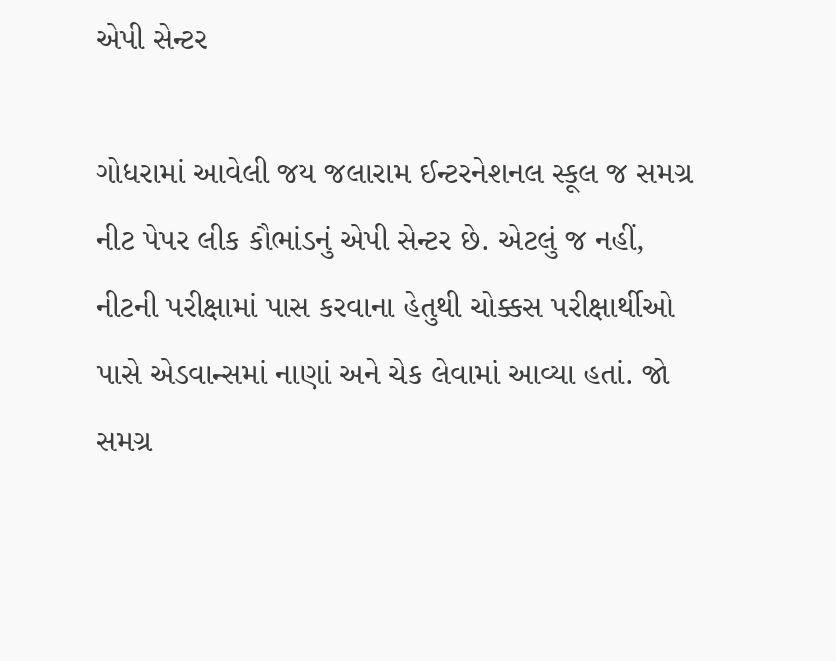એપી સેન્ટર

ગોધરામાં આવેલી જય જલારામ ઈન્ટરનેશનલ સ્કૂલ જ સમગ્ર નીટ પેપર લીક કૌભાંડનું એપી સેન્ટર છે. એટલું જ નહીં, નીટની પરીક્ષામાં પાસ કરવાના હેતુથી ચોક્કસ પરીક્ષાર્થીઓ પાસે એડવાન્સમાં નાણાં અને ચેક લેવામાં આવ્યા હતાં. જો સમગ્ર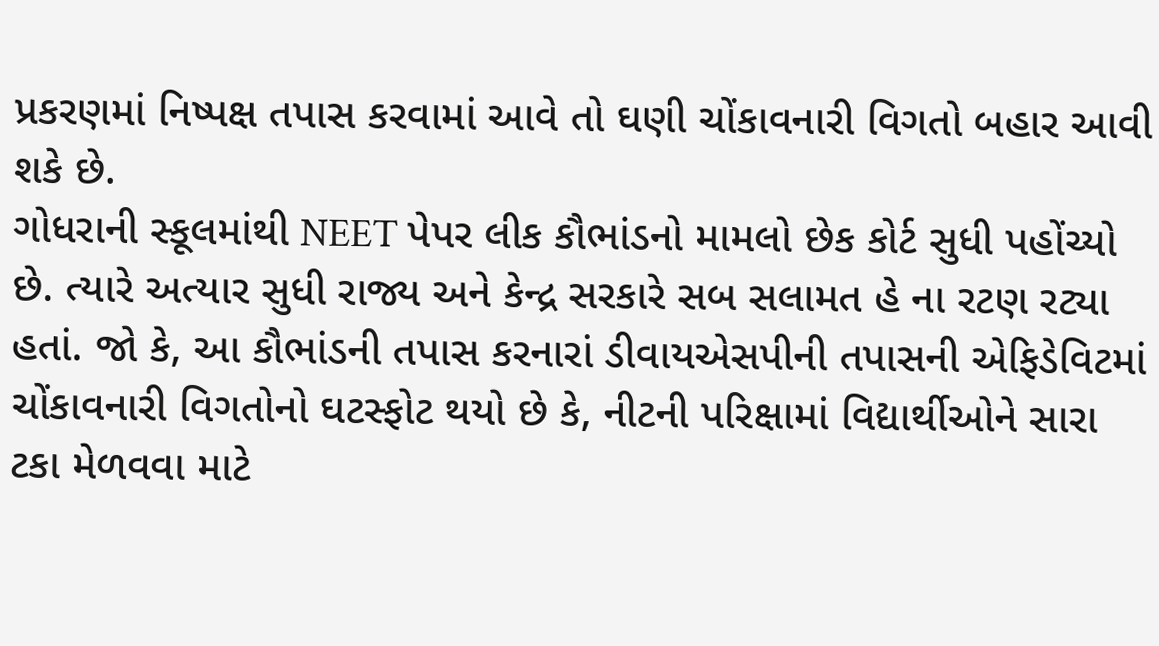પ્રકરણમાં નિષ્પક્ષ તપાસ કરવામાં આવે તો ઘણી ચોંકાવનારી વિગતો બહાર આવી શકે છે.
ગોધરાની સ્કૂલમાંથી NEET પેપર લીક કૌભાંડનો મામલો છેક કોર્ટ સુધી પહોંચ્યો છે. ત્યારે અત્યાર સુધી રાજ્ય અને કેન્દ્ર સરકારે સબ સલામત હે ના રટણ રટ્યા હતાં. જો કે, આ કૌભાંડની તપાસ કરનારાં ડીવાયએસપીની તપાસની એફિડેવિટમાં ચોંકાવનારી વિગતોનો ઘટસ્ફોટ થયો છે કે, નીટની પરિક્ષામાં વિદ્યાર્થીઓને સારા ટકા મેળવવા માટે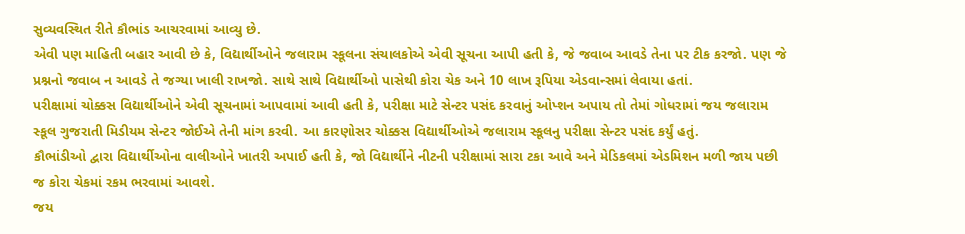સુવ્યવસ્થિત રીતે કૌભાંડ આચરવામાં આવ્યુ છે.
એવી પણ માહિતી બહાર આવી છે કે, વિદ્યાર્થીઓને જલારામ સ્કૂલના સંચાલકોએ એવી સૂચના આપી હતી કે, જે જવાબ આવડે તેના પર ટીક કરજો. પણ જે પ્રશ્નનો જવાબ ન આવડે તે જગ્યા ખાલી રાખજો. સાથે સાથે વિદ્યાર્થીઓ પાસેથી કોરા ચેક અને 10 લાખ રૂપિયા એડવાન્સમાં લેવાયા હતાં.
પરીક્ષામાં ચોક્કસ વિદ્યાર્થીઓને એવી સૂચનામાં આપવામાં આવી હતી કે, પરીક્ષા માટે સેન્ટર પસંદ કરવાનું ઓપ્શન અપાય તો તેમાં ગોધરામાં જય જલારામ સ્કૂલ ગુજરાતી મિડીયમ સેન્ટર જોઈએ તેની માંગ કરવી. આ કારણોસર ચોક્કસ વિદ્યાર્થીઓએ જલારામ સ્કૂલનુ પરીક્ષા સેન્ટર પસંદ કર્યું હતું.
કૌભાંડીઓ દ્વારા વિદ્યાર્થીઓના વાલીઓને ખાતરી અપાઈ હતી કે, જો વિદ્યાર્થીને નીટની પરીક્ષામાં સારા ટકા આવે અને મેડિકલમાં એડમિશન મળી જાય પછી જ કોરા ચેકમાં રકમ ભરવામાં આવશે.
જય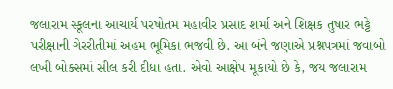જલારામ સ્કૂલના આચાર્ય પરષોતમ મહાવીર પ્રસાદ શર્મા અને શિક્ષક તુષાર ભટ્ટે પરીક્ષાની ગેરરીતીમાં અહમ ભૂમિકા ભજવી છે. આ બંને જણાએ પ્રશ્નપત્રમાં જવાબો લખી બોક્સમાં સીલ કરી દીધા હતા. એવો આક્ષેપ મૂકાયો છે કે, જય જલારામ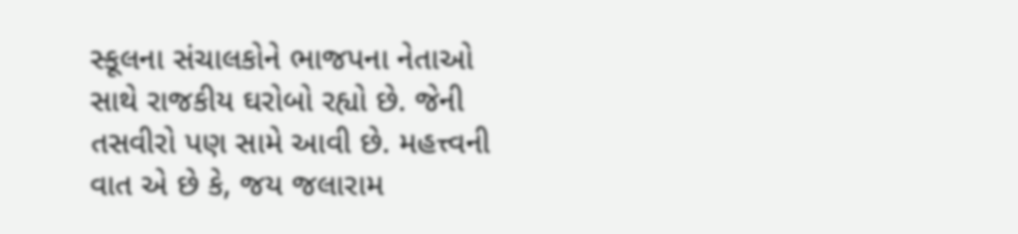સ્કૂલના સંચાલકોને ભાજપના નેતાઓ સાથે રાજકીય ઘરોબો રહ્યો છે. જેની તસવીરો પણ સામે આવી છે. મહત્ત્વની વાત એ છે કે, જય જલારામ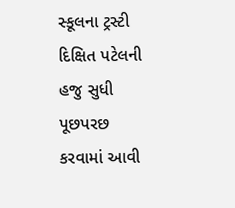સ્કૂલના ટ્રસ્ટી દિક્ષિત પટેલની હજુ સુધી પૂછપરછ કરવામાં આવી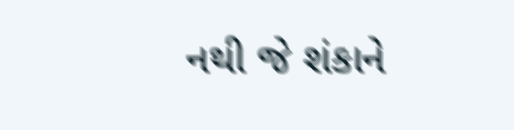નથી જે શંકાને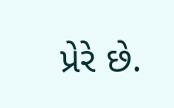પ્રેરે છે.